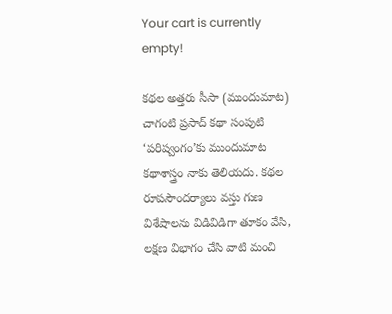Your cart is currently empty!

కథల అత్తరు సీసా (ముందుమాట)
చాగంటి ప్రసాద్ కథా సంపుటి ‘పరిష్వంగం’కు ముందుమాట
కథాశాస్త్రం నాకు తెలియదు. కథల రూపసౌందర్యాలు వస్తు గుణ విశేషాలను విడివిడిగా తూకం వేసి, లక్షణ విభాగం చేసి వాటి మంచి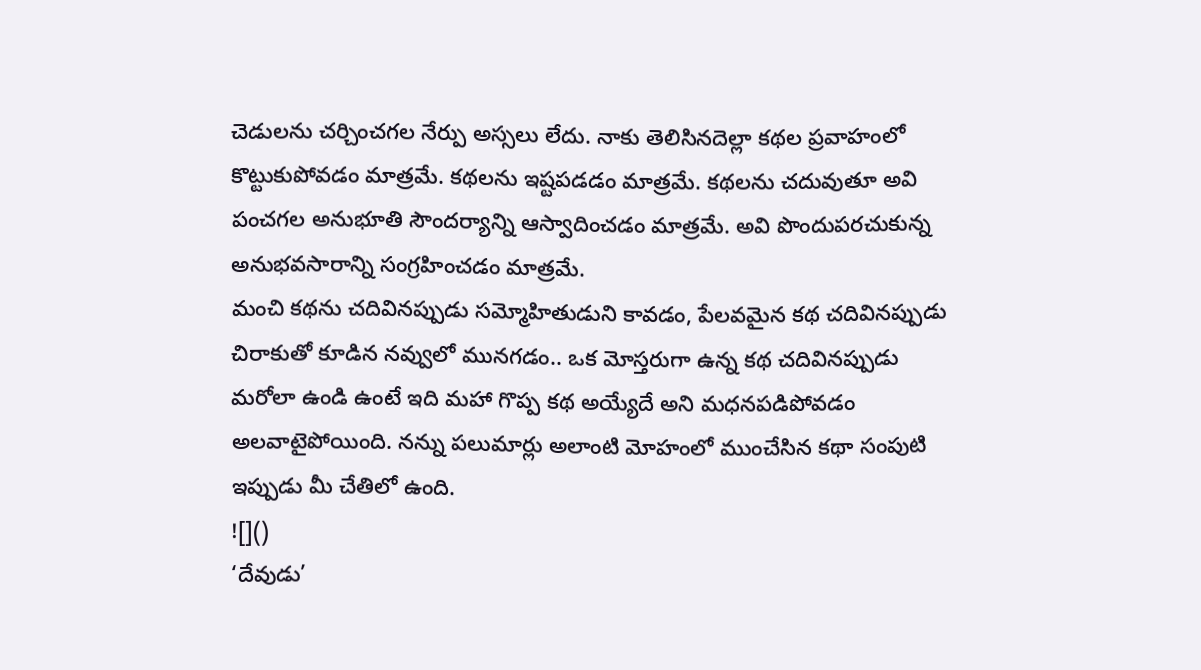చెడులను చర్చించగల నేర్పు అస్సలు లేదు. నాకు తెలిసినదెల్లా కథల ప్రవాహంలో కొట్టుకుపోవడం మాత్రమే. కథలను ఇష్టపడడం మాత్రమే. కథలను చదువుతూ అవి పంచగల అనుభూతి సౌందర్యాన్ని ఆస్వాదించడం మాత్రమే. అవి పొందుపరచుకున్న అనుభవసారాన్ని సంగ్రహించడం మాత్రమే.
మంచి కథను చదివినప్పుడు సమ్మోహితుడుని కావడం, పేలవమైన కథ చదివినప్పుడు చిరాకుతో కూడిన నవ్వులో మునగడం.. ఒక మోస్తరుగా ఉన్న కథ చదివినప్పుడు మరోలా ఉండి ఉంటే ఇది మహా గొప్ప కథ అయ్యేదే అని మధనపడిపోవడం అలవాటైపోయింది. నన్ను పలుమార్లు అలాంటి మోహంలో ముంచేసిన కథా సంపుటి ఇప్పుడు మీ చేతిలో ఉంది.
![]()
‘దేవుడు’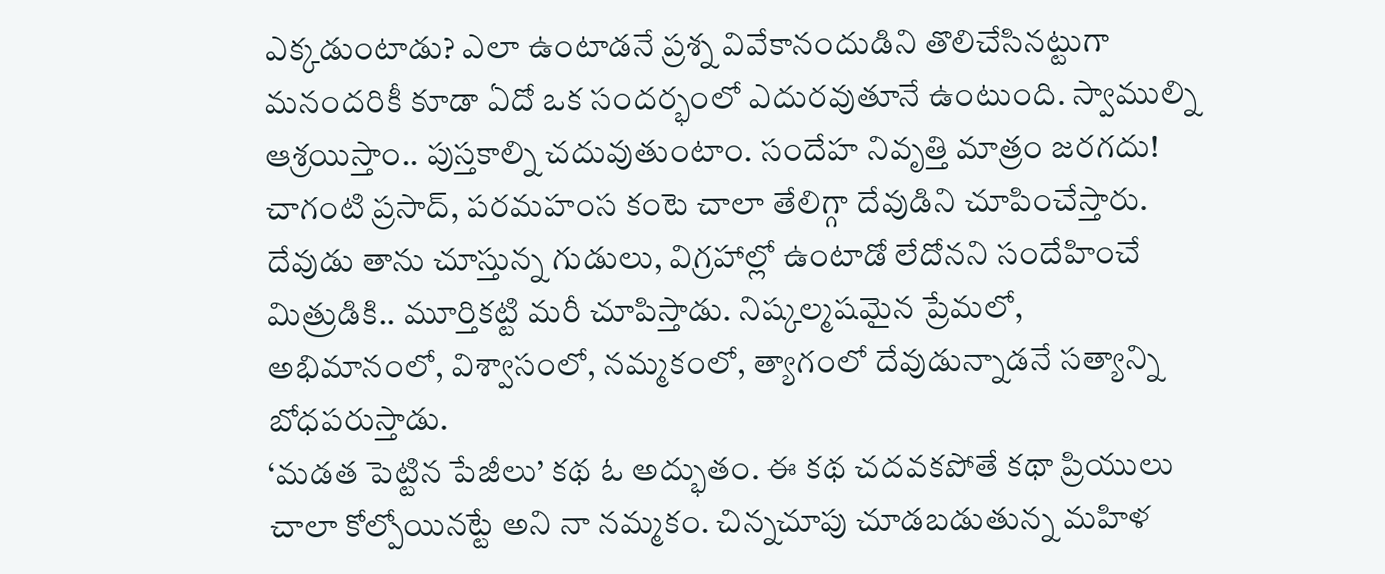ఎక్కడుంటాడు? ఎలా ఉంటాడనే ప్రశ్న వివేకానందుడిని తొలిచేసినట్టుగా మనందరికీ కూడా ఏదో ఒక సందర్భంలో ఎదురవుతూనే ఉంటుంది. స్వాముల్ని ఆశ్రయిస్తాం.. పుస్తకాల్ని చదువుతుంటాం. సందేహ నివృత్తి మాత్రం జరగదు! చాగంటి ప్రసాద్, పరమహంస కంటె చాలా తేలిగ్గా దేవుడిని చూపించేస్తారు. దేవుడు తాను చూస్తున్న గుడులు, విగ్రహాల్లో ఉంటాడో లేదోనని సందేహించే మిత్రుడికి.. మూర్తికట్టి మరీ చూపిస్తాడు. నిష్కల్మషమైన ప్రేమలో, అభిమానంలో, విశ్వాసంలో, నమ్మకంలో, త్యాగంలో దేవుడున్నాడనే సత్యాన్ని బోధపరుస్తాడు.
‘మడత పెట్టిన పేజీలు’ కథ ఓ అద్భుతం. ఈ కథ చదవకపోతే కథా ప్రియులు చాలా కోల్పోయినట్టే అని నా నమ్మకం. చిన్నచూపు చూడబడుతున్న మహిళ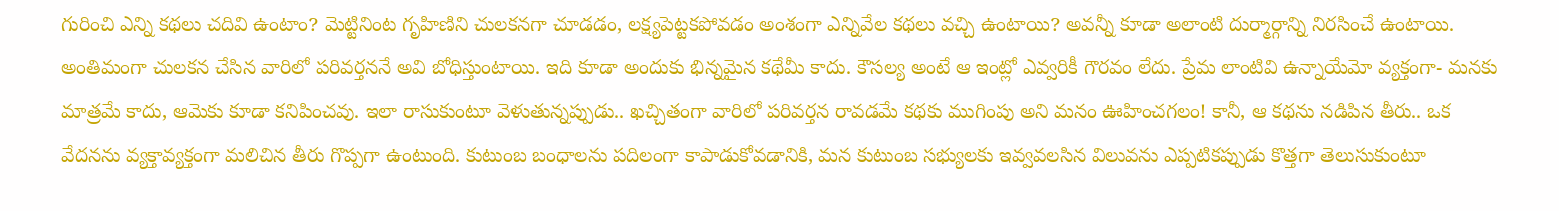గురించి ఎన్ని కథలు చదివి ఉంటాం? మెట్టినింట గృహిణిని చులకనగా చూడడం, లక్ష్యపెట్టకపోవడం అంశంగా ఎన్నివేల కథలు వచ్చి ఉంటాయి? అవన్నీ కూడా అలాంటి దుర్మార్గాన్ని నిరసించే ఉంటాయి. అంతిమంగా చులకన చేసిన వారిలో పరివర్తననే అవి బోధిస్తుంటాయి. ఇది కూడా అందుకు భిన్నమైన కథేమీ కాదు. కౌసల్య అంటే ఆ ఇంట్లో ఎవ్వరికీ గౌరవం లేదు. ప్రేమ లాంటివి ఉన్నాయేమో వ్యక్తంగా- మనకు మాత్రమే కాదు, ఆమెకు కూడా కనిపించవు. ఇలా రాసుకుంటూ వెళుతున్నప్పుడు.. ఖచ్చితంగా వారిలో పరివర్తన రావడమే కథకు ముగింపు అని మనం ఊహించగలం! కానీ, ఆ కథను నడిపిన తీరు.. ఒక వేదనను వ్యక్తావ్యక్తంగా మలిచిన తీరు గొప్పగా ఉంటుంది. కుటుంబ బంధాలను పదిలంగా కాపాడుకోవడానికి, మన కుటుంబ సభ్యులకు ఇవ్వవలసిన విలువను ఎప్పటికప్పుడు కొత్తగా తెలుసుకుంటూ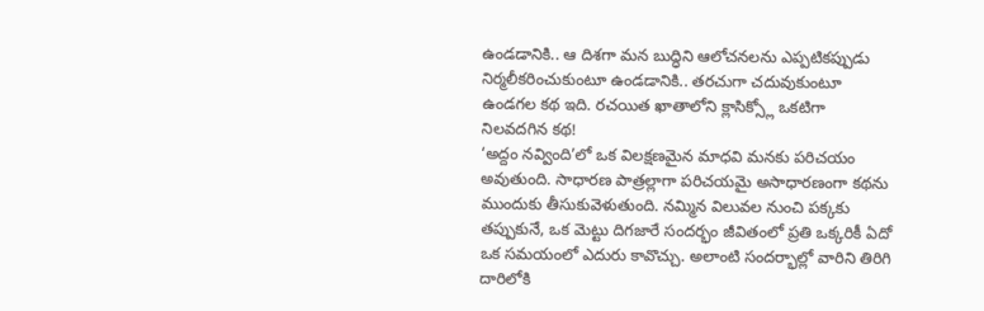ఉండడానికి.. ఆ దిశగా మన బుద్ధిని ఆలోచనలను ఎప్పటికప్పుడు నిర్మలీకరించుకుంటూ ఉండడానికి.. తరచుగా చదువుకుంటూ ఉండగల కథ ఇది. రచయిత ఖాతాలోని క్లాసిక్స్లో ఒకటిగా నిలవదగిన కథ!
‘అద్దం నవ్వింది’లో ఒక విలక్షణమైన మాధవి మనకు పరిచయం అవుతుంది. సాధారణ పాత్రల్లాగా పరిచయమై అసాధారణంగా కథను ముందుకు తీసుకువెళుతుంది. నమ్మిన విలువల నుంచి పక్కకు తప్పుకునే, ఒక మెట్టు దిగజారే సందర్భం జీవితంలో ప్రతి ఒక్కరికీ ఏదో ఒక సమయంలో ఎదురు కావొచ్చు. అలాంటి సందర్భాల్లో వారిని తిరిగి దారిలోకి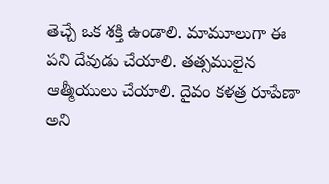తెచ్చే ఒక శక్తి ఉండాలి. మామూలుగా ఈ పని దేవుడు చేయాలి. తత్సములైన ఆత్మీయులు చేయాలి. దైవం కళత్ర రూపేణా అని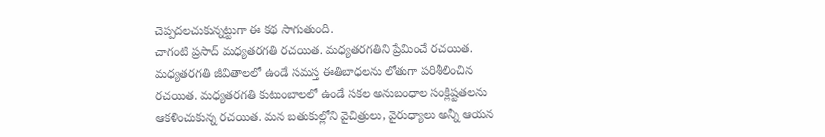చెప్పదలచుకున్నట్టుగా ఈ కథ సాగుతుంది.
చాగంటి ప్రసాద్ మధ్యతరగతి రచయిత. మధ్యతరగతిని ప్రేమించే రచయిత. మధ్యతరగతి జీవితాలలో ఉండే సమస్త ఈతిబాధలను లోతుగా పరిశీలించిన రచయిత. మధ్యతరగతి కుటుంబాలలో ఉండే సకల అనుబంధాల సంక్లిష్టతలను ఆకళించుకున్న రచయిత. మన బతుకుల్లోని వైచిత్రులు, వైరుధ్యాలు అన్నీ ఆయన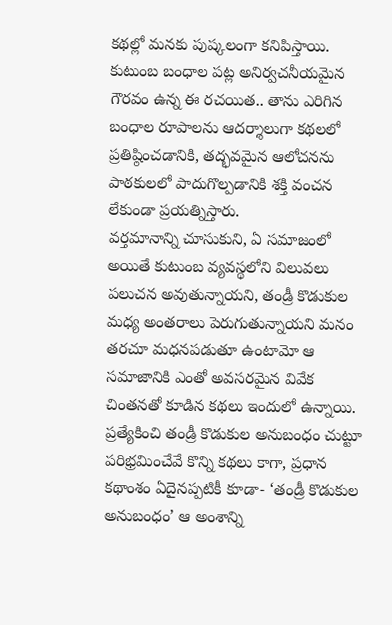కథల్లో మనకు పుష్కలంగా కనిపిస్తాయి. కుటుంబ బంధాల పట్ల అనిర్వచనీయమైన గౌరవం ఉన్న ఈ రచయిత.. తాను ఎరిగిన బంధాల రూపాలను ఆదర్శాలుగా కథలలో ప్రతిష్ఠించడానికి, తద్భవమైన ఆలోచనను పాఠకులలో పాదుగొల్పడానికి శక్తి వంచన లేకుండా ప్రయత్నిస్తారు.
వర్తమానాన్ని చూసుకుని, ఏ సమాజంలో అయితే కుటుంబ వ్యవస్థలోని విలువలు పలుచన అవుతున్నాయని, తండ్రీ కొడుకుల మధ్య అంతరాలు పెరుగుతున్నాయని మనం తరచూ మధనపడుతూ ఉంటామో ఆ సమాజానికి ఎంతో అవసరమైన వివేక చింతనతో కూడిన కథలు ఇందులో ఉన్నాయి. ప్రత్యేకించి తండ్రీ కొడుకుల అనుబంధం చుట్టూ పరిభ్రమించేవే కొన్ని కథలు కాగా, ప్రధాన కథాంశం ఏదైనప్పటికీ కూడా- ‘తండ్రీ కొడుకుల అనుబంధం’ ఆ అంశాన్ని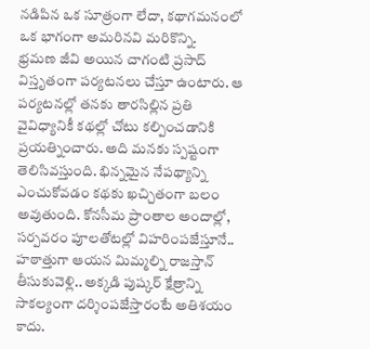నడిపిన ఒక సూత్రంగా లేదా, కథాగమనంలో ఒక భాగంగా అమరినవి మరికొన్ని.
భ్రమణ జీవి అయిన చాగంటి ప్రసాద్ విస్తృతంగా పర్యటనలు చేస్తూ ఉంటారు. ఆ పర్యటనల్లో తనకు తారసిల్లిన ప్రతి వైవిధ్యానికీ కథల్లో చోటు కల్పించడానికి ప్రయత్నించారు. అది మనకు స్పష్టంగా తెలిసివస్తుంది. భిన్నమైన నేపథ్యాన్ని ఎంచుకోవడం కథకు ఖచ్చితంగా బలం అవుతుంది. కోనసీమ ప్రాంతాల అందాల్లో, సర్పవరం పూలతోటల్లో విహరింపజేస్తూనే.. హఠాత్తుగా ఆయన మిమ్మల్ని రాజస్తాన్ తీసుకువెళ్లి.. అక్కడి పుష్కర్ క్షేత్రాన్ని సాకల్యంగా దర్శింపజేస్తారంటే అతిశయం కాదు.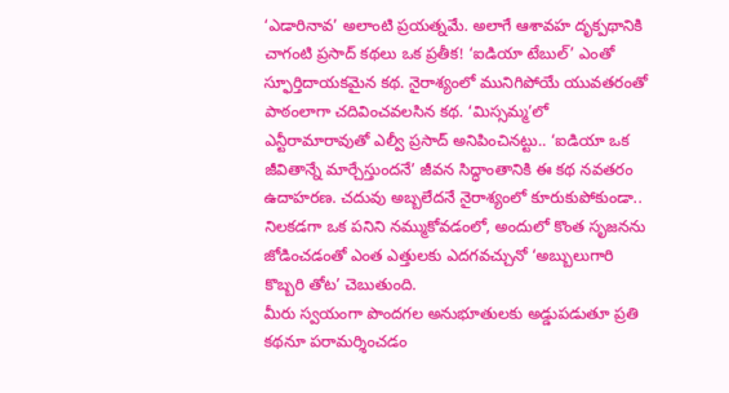‘ఎడారినావ’ అలాంటి ప్రయత్నమే. అలాగే ఆశావహ దృక్పథానికి చాగంటి ప్రసాద్ కథలు ఒక ప్రతీక! ‘ఐడియా టేబుల్’ ఎంతో స్ఫూర్తిదాయకమైన కథ. నైరాశ్యంలో మునిగిపోయే యువతరంతో పాఠంలాగా చదివించవలసిన కథ. ‘మిస్సమ్మ’లో ఎన్టీరామారావుతో ఎల్వీ ప్రసాద్ అనిపించినట్టు.. ‘ఐడియా ఒక జీవితాన్నే మార్చేస్తుందనే’ జీవన సిద్ధాంతానికి ఈ కథ నవతరం ఉదాహరణ. చదువు అబ్బలేదనే నైరాశ్యంలో కూరుకుపోకుండా.. నిలకడగా ఒక పనిని నమ్ముకోవడంలో, అందులో కొంత సృజనను జోడించడంతో ఎంత ఎత్తులకు ఎదగవచ్చునో ‘అబ్బులుగారి కొబ్బరి తోట’ చెబుతుంది.
మీరు స్వయంగా పొందగల అనుభూతులకు అడ్డుపడుతూ ప్రతి కథనూ పరామర్శించడం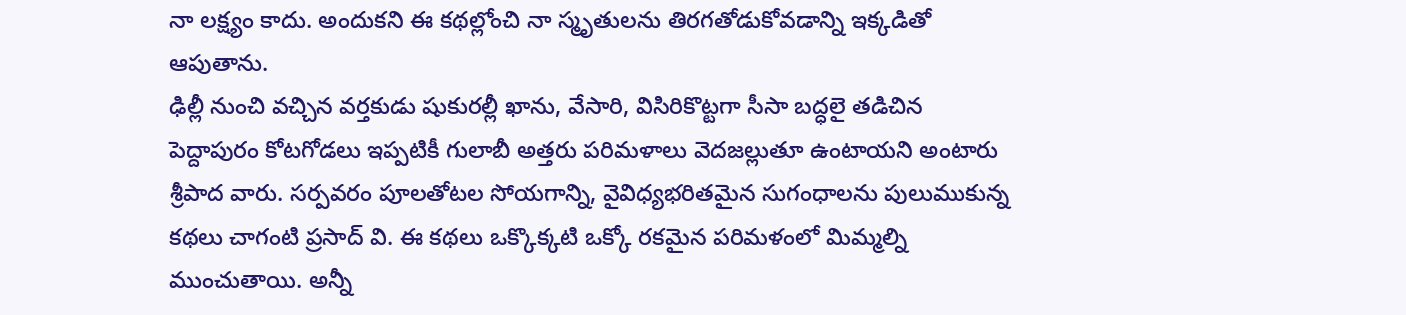నా లక్ష్యం కాదు. అందుకని ఈ కథల్లోంచి నా స్మృతులను తిరగతోడుకోవడాన్ని ఇక్కడితో ఆపుతాను.
ఢిల్లీ నుంచి వచ్చిన వర్తకుడు షుకురల్లీ ఖాను, వేసారి, విసిరికొట్టగా సీసా బద్ధలై తడిచిన పెద్దాపురం కోటగోడలు ఇప్పటికీ గులాబీ అత్తరు పరిమళాలు వెదజల్లుతూ ఉంటాయని అంటారు శ్రీపాద వారు. సర్పవరం పూలతోటల సోయగాన్ని, వైవిధ్యభరితమైన సుగంధాలను పులుముకున్న కథలు చాగంటి ప్రసాద్ వి. ఈ కథలు ఒక్కొక్కటి ఒక్కో రకమైన పరిమళంలో మిమ్మల్ని ముంచుతాయి. అన్నీ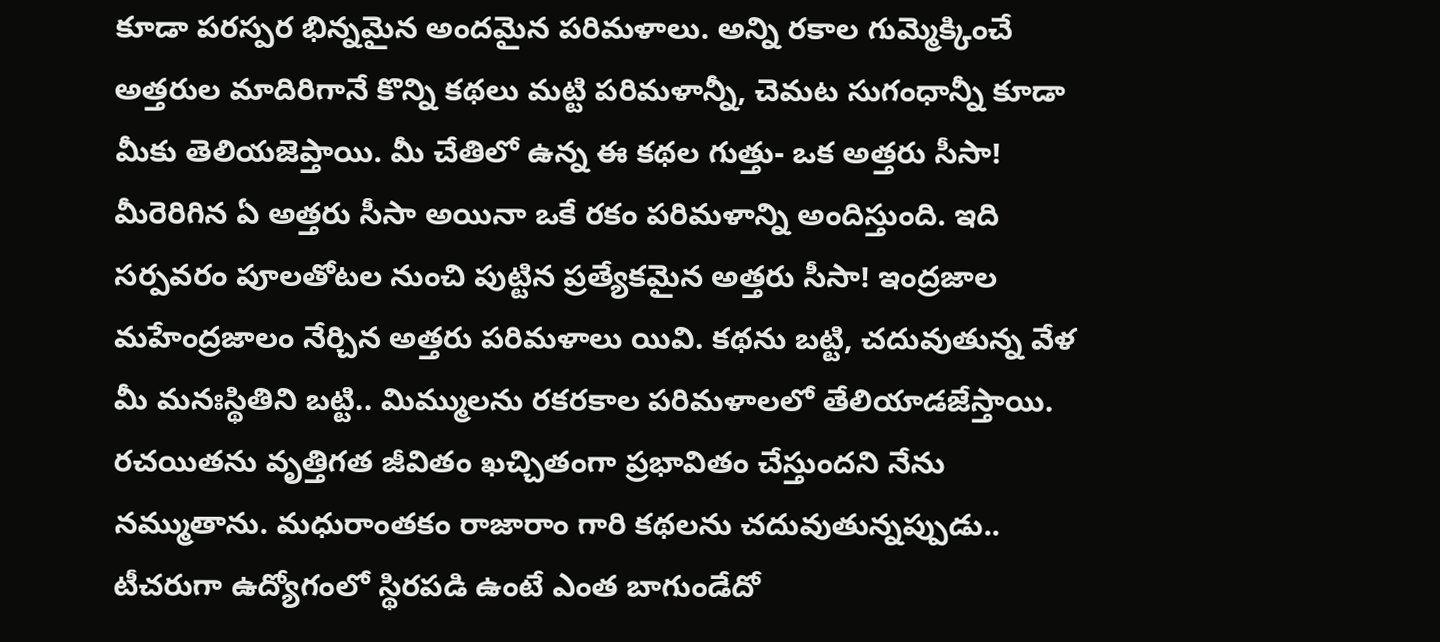కూడా పరస్పర భిన్నమైన అందమైన పరిమళాలు. అన్ని రకాల గుమ్మెక్కించే అత్తరుల మాదిరిగానే కొన్ని కథలు మట్టి పరిమళాన్నీ, చెమట సుగంధాన్నీ కూడా మీకు తెలియజెప్తాయి. మీ చేతిలో ఉన్న ఈ కథల గుత్తు- ఒక అత్తరు సీసా! మీరెరిగిన ఏ అత్తరు సీసా అయినా ఒకే రకం పరిమళాన్ని అందిస్తుంది. ఇది సర్పవరం పూలతోటల నుంచి పుట్టిన ప్రత్యేకమైన అత్తరు సీసా! ఇంద్రజాల మహేంద్రజాలం నేర్చిన అత్తరు పరిమళాలు యివి. కథను బట్టి, చదువుతున్న వేళ మీ మనఃస్థితిని బట్టి.. మిమ్ములను రకరకాల పరిమళాలలో తేలియాడజేస్తాయి.
రచయితను వృత్తిగత జీవితం ఖచ్చితంగా ప్రభావితం చేస్తుందని నేను నమ్ముతాను. మధురాంతకం రాజారాం గారి కథలను చదువుతున్నప్పుడు.. టీచరుగా ఉద్యోగంలో స్థిరపడి ఉంటే ఎంత బాగుండేదో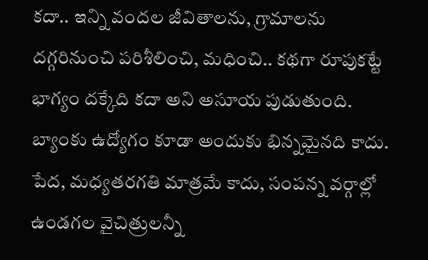కదా.. ఇన్ని వందల జీవితాలను, గ్రామాలను దగ్గరినుంచి పరిశీలించి, మధించి.. కథగా రూపుకట్టే భాగ్యం దక్కేది కదా అని అసూయ పుడుతుంది. బ్యాంకు ఉద్యోగం కూడా అందుకు భిన్నమైనది కాదు. పేద, మధ్యతరగతి మాత్రమే కాదు, సంపన్న వర్గాల్లో ఉండగల వైచిత్రులన్నీ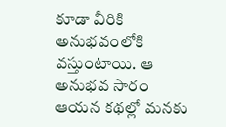కూడా వీరికి అనుభవంలోకి వస్తుంటాయి. ఆ అనుభవ సారం ఆయన కథల్లో మనకు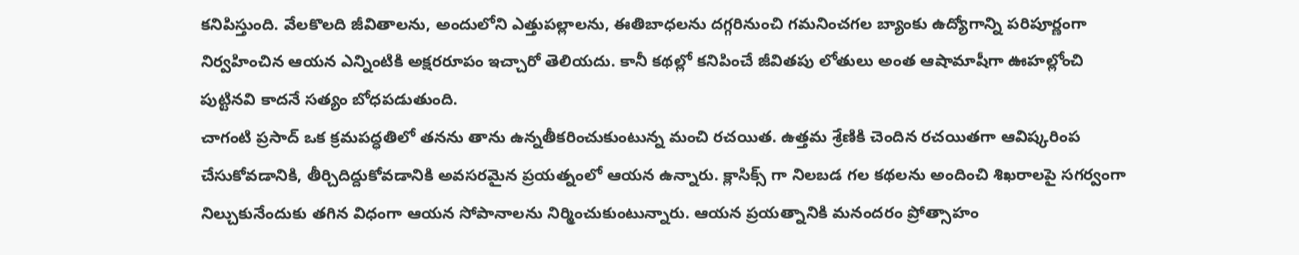కనిపిస్తుంది. వేలకొలది జీవితాలను, అందులోని ఎత్తుపల్లాలను, ఈతిబాధలను దగ్గరినుంచి గమనించగల బ్యాంకు ఉద్యోగాన్ని పరిపూర్ణంగా నిర్వహించిన ఆయన ఎన్నింటికి అక్షరరూపం ఇచ్చారో తెలియదు. కానీ కథల్లో కనిపించే జీవితపు లోతులు అంత ఆషామాషీగా ఊహల్లోంచి పుట్టినవి కాదనే సత్యం బోధపడుతుంది.
చాగంటి ప్రసాద్ ఒక క్రమపద్ధతిలో తనను తాను ఉన్నతీకరించుకుంటున్న మంచి రచయిత. ఉత్తమ శ్రేణికి చెందిన రచయితగా ఆవిష్కరింప చేసుకోవడానికి, తీర్చిదిద్దుకోవడానికి అవసరమైన ప్రయత్నంలో ఆయన ఉన్నారు. క్లాసిక్స్ గా నిలబడ గల కథలను అందించి శిఖరాలపై సగర్వంగా నిల్చుకునేందుకు తగిన విధంగా ఆయన సోపానాలను నిర్మించుకుంటున్నారు. ఆయన ప్రయత్నానికి మనందరం ప్రోత్సాహం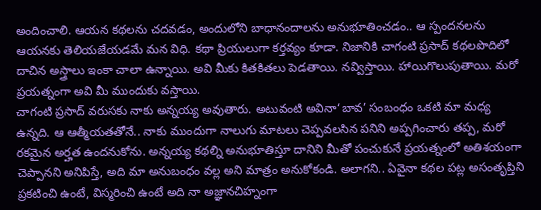అందించాలి. ఆయన కథలను చదవడం, అందులోని బాధానందాలను అనుభూతించడం.. ఆ స్పందనలను ఆయనకు తెలియజేయడమే మన విధి. కథా ప్రియులుగా కర్తవ్యం కూడా. నిజానికి చాగంటి ప్రసాద్ కథలపొదిలో దాచిన అస్త్రాలు ఇంకా చాలా ఉన్నాయి. అవి మీకు కితకితలు పెడతాయి. నవ్విస్తాయి. హాయిగొలుపుతాయి. మరో ప్రయత్నంగా అవి మీ ముందుకు వస్తాయి.
చాగంటి ప్రసాద్ వరుసకు నాకు అన్నయ్య అవుతారు. అటువంటి అవినా‘బావ’ సంబంధం ఒకటి మా మధ్య ఉన్నది. ఆ ఆత్మీయతతోనే.. నాకు ముందుగా నాలుగు మాటలు చెప్పవలసిన పనిని అప్పగించారు తప్ప, మరో రకమైన అర్హత ఉందనుకోను. అన్నయ్య కథల్ని అనుభూతిస్తూ దానిని మీతో పంచుకునే ప్రయత్నంలో అతిశయంగా చెప్పానని అనిపిస్తే, అది మా అనుబంధం వల్ల అని మాత్రం అనుకోకండి. అలాగని.. ఏవైనా కథల పట్ల అసంతృప్తిని ప్రకటించి ఉంటే, విస్మరించి ఉంటే అది నా అజ్ఞానచిహ్నంగా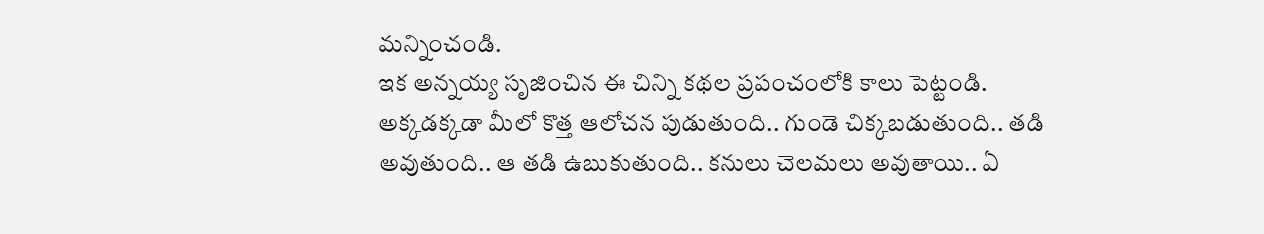మన్నించండి.
ఇక అన్నయ్య సృజించిన ఈ చిన్ని కథల ప్రపంచంలోకి కాలు పెట్టండి. అక్కడక్కడా మీలో కొత్త ఆలోచన పుడుతుంది.. గుండె చిక్కబడుతుంది.. తడి అవుతుంది.. ఆ తడి ఉబుకుతుంది.. కనులు చెలమలు అవుతాయి.. ఏ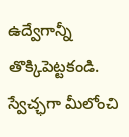ఉద్వేగాన్నీ తొక్కిపెట్టకండి. స్వేచ్ఛగా మీలోంచి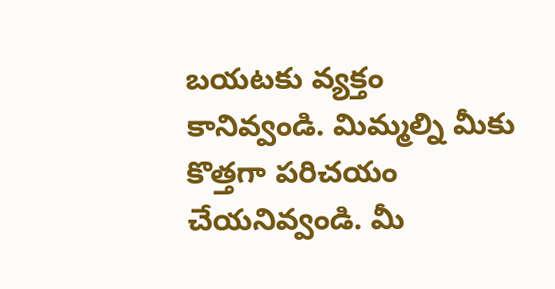బయటకు వ్యక్తం కానివ్వండి. మిమ్మల్ని మీకు కొత్తగా పరిచయం చేయనివ్వండి. మీ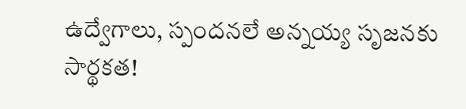ఉద్వేగాలు, స్పందనలే అన్నయ్య సృజనకు సార్థకత!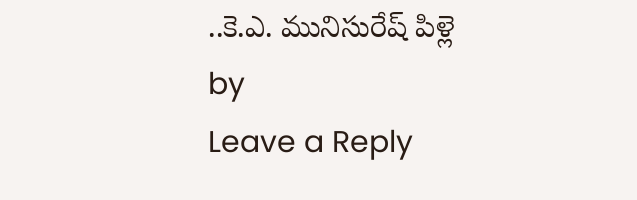..కె.ఎ. మునిసురేష్ పిళ్లె
by
Leave a Reply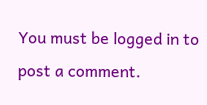You must be logged in to post a comment.